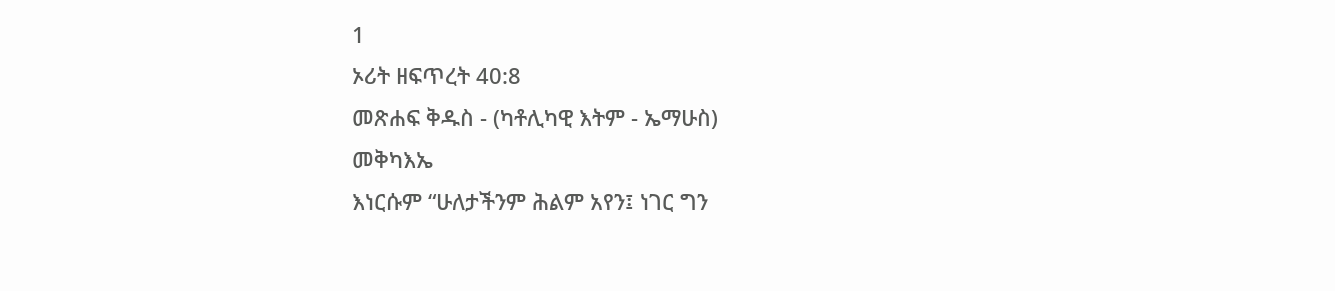1
ኦሪት ዘፍጥረት 40:8
መጽሐፍ ቅዱስ - (ካቶሊካዊ እትም - ኤማሁስ)
መቅካእኤ
እነርሱም “ሁለታችንም ሕልም አየን፤ ነገር ግን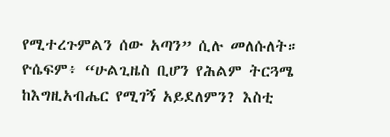የሚተረጉምልን ሰው አጣን” ሲሉ መለሱለት። ዮሴፍም፥ “ሁልጊዜስ ቢሆን የሕልም ትርጓሜ ከእግዚአብሔር የሚገኝ አይደለምን? እስቲ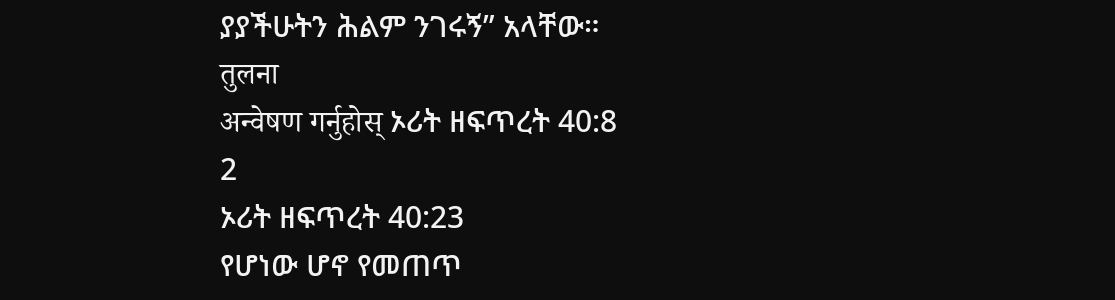ያያችሁትን ሕልም ንገሩኝ” አላቸው።
तुलना
अन्वेषण गर्नुहोस् ኦሪት ዘፍጥረት 40:8
2
ኦሪት ዘፍጥረት 40:23
የሆነው ሆኖ የመጠጥ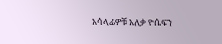አሳላፊዎቹ አለቃ ዮሴፍን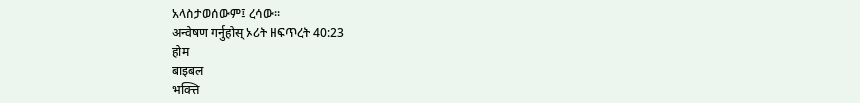አላስታወሰውም፤ ረሳው።
अन्वेषण गर्नुहोस् ኦሪት ዘፍጥረት 40:23
होम
बाइबल
भक्त्ति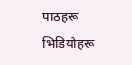पाठहरू
भिडियोहरू